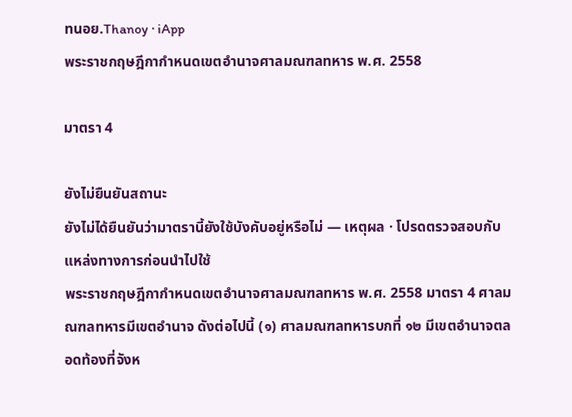ทนอย.Thanoy · iApp
พระราชกฤษฎีกากำหนดเขตอำนาจศาลมณฑลทหาร พ.ศ. 2558

มาตรา 4

ยังไม่ยืนยันสถานะ
ยังไม่ได้ยืนยันว่ามาตรานี้ยังใช้บังคับอยู่หรือไม่ — เหตุผล · โปรดตรวจสอบกับแหล่งทางการก่อนนำไปใช้
พระราชกฤษฎีกากำหนดเขตอำนาจศาลมณฑลทหาร พ.ศ. 2558 มาตรา 4 ศาลมณฑลทหารมีเขตอำนาจ ดังต่อไปนี้ (๑) ศาลมณฑลทหารบกที่ ๑๒ มีเขตอำนาจตลอดท้องที่จังห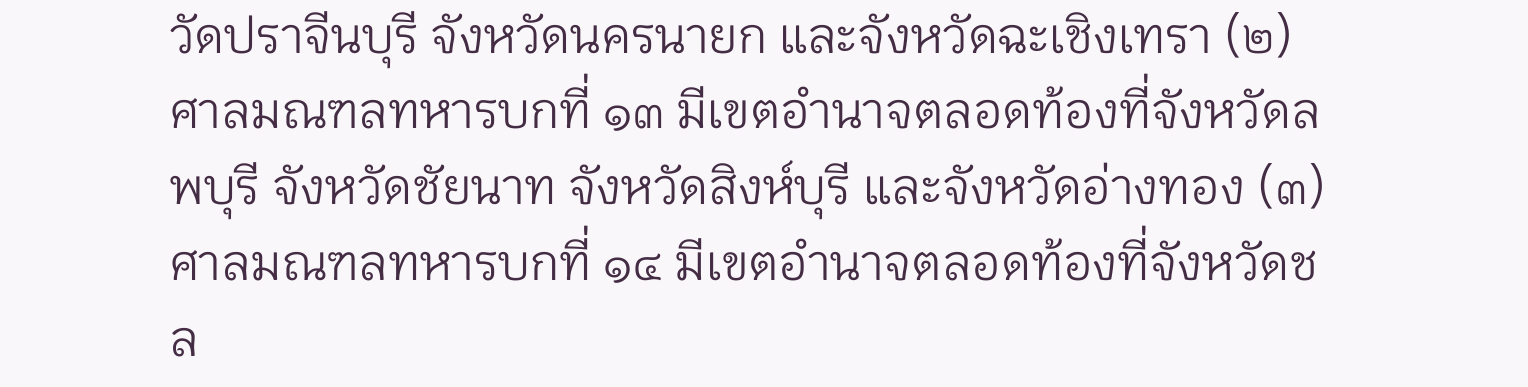วัดปราจีนบุรี จังหวัดนครนายก และจังหวัดฉะเชิงเทรา (๒) ศาลมณฑลทหารบกที่ ๑๓ มีเขตอำนาจตลอดท้องที่จังหวัดลพบุรี จังหวัดชัยนาท จังหวัดสิงห์บุรี และจังหวัดอ่างทอง (๓) ศาลมณฑลทหารบกที่ ๑๔ มีเขตอำนาจตลอดท้องที่จังหวัดชล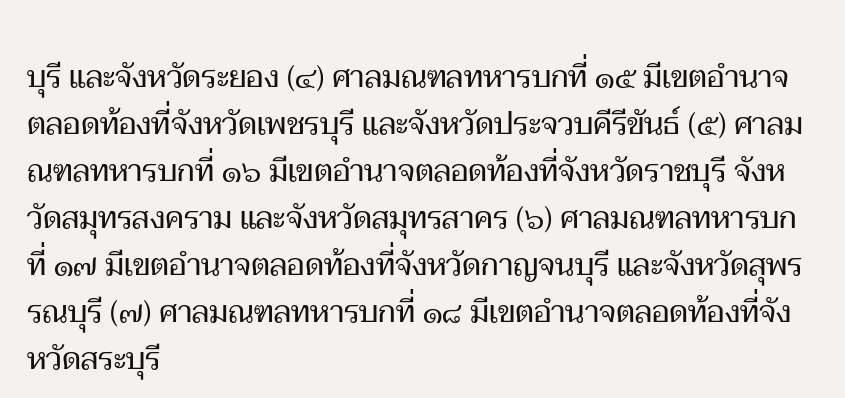บุรี และจังหวัดระยอง (๔) ศาลมณฑลทหารบกที่ ๑๕ มีเขตอำนาจตลอดท้องที่จังหวัดเพชรบุรี และจังหวัดประจวบคีรีขันธ์ (๕) ศาลมณฑลทหารบกที่ ๑๖ มีเขตอำนาจตลอดท้องที่จังหวัดราชบุรี จังหวัดสมุทรสงคราม และจังหวัดสมุทรสาคร (๖) ศาลมณฑลทหารบกที่ ๑๗ มีเขตอำนาจตลอดท้องที่จังหวัดกาญจนบุรี และจังหวัดสุพรรณบุรี (๗) ศาลมณฑลทหารบกที่ ๑๘ มีเขตอำนาจตลอดท้องที่จังหวัดสระบุรี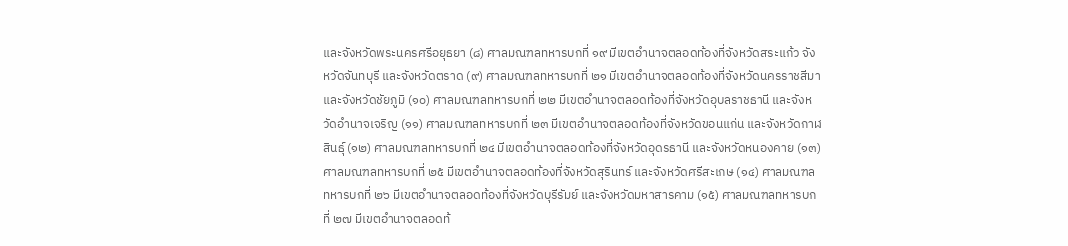และจังหวัดพระนครศรีอยุธยา (๘) ศาลมณฑลทหารบกที่ ๑๙ มีเขตอำนาจตลอดท้องที่จังหวัดสระแก้ว จังหวัดจันทบุรี และจังหวัดตราด (๙) ศาลมณฑลทหารบกที่ ๒๑ มีเขตอำนาจตลอดท้องที่จังหวัดนครราชสีมา และจังหวัดชัยภูมิ (๑๐) ศาลมณฑลทหารบกที่ ๒๒ มีเขตอำนาจตลอดท้องที่จังหวัดอุบลราชธานี และจังหวัดอำนาจเจริญ (๑๑) ศาลมณฑลทหารบกที่ ๒๓ มีเขตอำนาจตลอดท้องที่จังหวัดขอนแก่น และจังหวัดกาฬสินธุ์ (๑๒) ศาลมณฑลทหารบกที่ ๒๔ มีเขตอำนาจตลอดท้องที่จังหวัดอุดรธานี และจังหวัดหนองคาย (๑๓) ศาลมณฑลทหารบกที่ ๒๕ มีเขตอำนาจตลอดท้องที่จังหวัดสุรินทร์ และจังหวัดศรีสะเกษ (๑๔) ศาลมณฑลทหารบกที่ ๒๖ มีเขตอำนาจตลอดท้องที่จังหวัดบุรีรัมย์ และจังหวัดมหาสารคาม (๑๕) ศาลมณฑลทหารบกที่ ๒๗ มีเขตอำนาจตลอดท้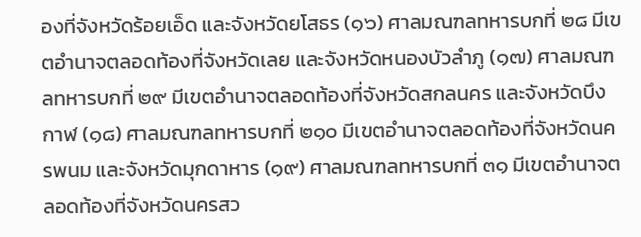องที่จังหวัดร้อยเอ็ด และจังหวัดยโสธร (๑๖) ศาลมณฑลทหารบกที่ ๒๘ มีเขตอำนาจตลอดท้องที่จังหวัดเลย และจังหวัดหนองบัวลำภู (๑๗) ศาลมณฑลทหารบกที่ ๒๙ มีเขตอำนาจตลอดท้องที่จังหวัดสกลนคร และจังหวัดบึงกาฬ (๑๘) ศาลมณฑลทหารบกที่ ๒๑๐ มีเขตอำนาจตลอดท้องที่จังหวัดนครพนม และจังหวัดมุกดาหาร (๑๙) ศาลมณฑลทหารบกที่ ๓๑ มีเขตอำนาจตลอดท้องที่จังหวัดนครสว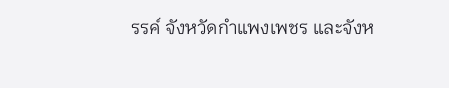รรค์ จังหวัดกำแพงเพชร และจังห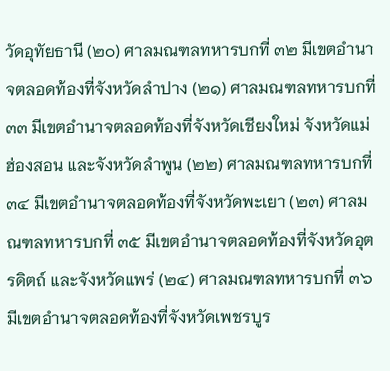วัดอุทัยธานี (๒๐) ศาลมณฑลทหารบกที่ ๓๒ มีเขตอำนาจตลอดท้องที่จังหวัดลำปาง (๒๑) ศาลมณฑลทหารบกที่ ๓๓ มีเขตอำนาจตลอดท้องที่จังหวัดเชียงใหม่ จังหวัดแม่ฮ่องสอน และจังหวัดลำพูน (๒๒) ศาลมณฑลทหารบกที่ ๓๔ มีเขตอำนาจตลอดท้องที่จังหวัดพะเยา (๒๓) ศาลมณฑลทหารบกที่ ๓๕ มีเขตอำนาจตลอดท้องที่จังหวัดอุตรดิตถ์ และจังหวัดแพร่ (๒๔) ศาลมณฑลทหารบกที่ ๓๖ มีเขตอำนาจตลอดท้องที่จังหวัดเพชรบูร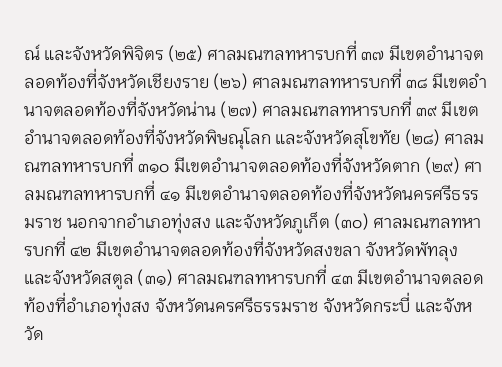ณ์ และจังหวัดพิจิตร (๒๕) ศาลมณฑลทหารบกที่ ๓๗ มีเขตอำนาจตลอดท้องที่จังหวัดเชียงราย (๒๖) ศาลมณฑลทหารบกที่ ๓๘ มีเขตอำนาจตลอดท้องที่จังหวัดน่าน (๒๗) ศาลมณฑลทหารบกที่ ๓๙ มีเขตอำนาจตลอดท้องที่จังหวัดพิษณุโลก และจังหวัดสุโขทัย (๒๘) ศาลมณฑลทหารบกที่ ๓๑๐ มีเขตอำนาจตลอดท้องที่จังหวัดตาก (๒๙) ศาลมณฑลทหารบกที่ ๔๑ มีเขตอำนาจตลอดท้องที่จังหวัดนครศรีธรรมราช นอกจากอำเภอทุ่งสง และจังหวัดภูเก็ต (๓๐) ศาลมณฑลทหารบกที่ ๔๒ มีเขตอำนาจตลอดท้องที่จังหวัดสงขลา จังหวัดพัทลุง และจังหวัดสตูล (๓๑) ศาลมณฑลทหารบกที่ ๔๓ มีเขตอำนาจตลอดท้องที่อำเภอทุ่งสง จังหวัดนครศรีธรรมราช จังหวัดกระบี่ และจังหวัด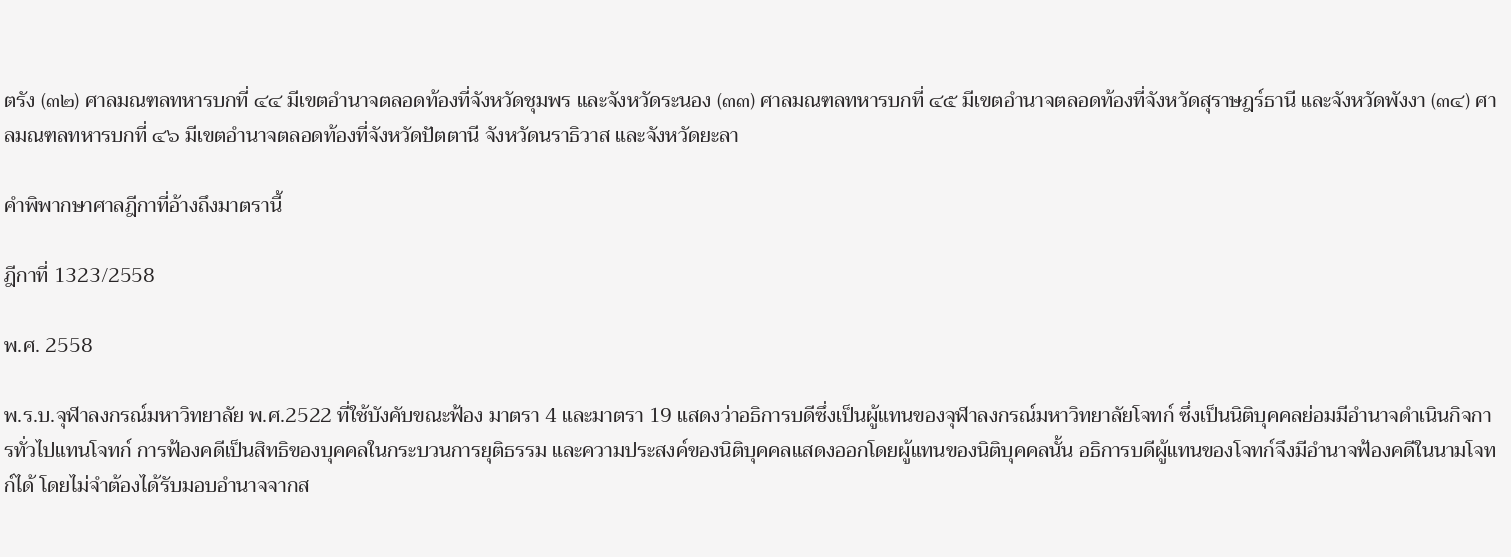ตรัง (๓๒) ศาลมณฑลทหารบกที่ ๔๔ มีเขตอำนาจตลอดท้องที่จังหวัดชุมพร และจังหวัดระนอง (๓๓) ศาลมณฑลทหารบกที่ ๔๕ มีเขตอำนาจตลอดท้องที่จังหวัดสุราษฎร์ธานี และจังหวัดพังงา (๓๔) ศาลมณฑลทหารบกที่ ๔๖ มีเขตอำนาจตลอดท้องที่จังหวัดปัตตานี จังหวัดนราธิวาส และจังหวัดยะลา

คำพิพากษาศาลฎีกาที่อ้างถึงมาตรานี้

ฎีกาที่ 1323/2558

พ.ศ. 2558

พ.ร.บ.จุฬาลงกรณ์มหาวิทยาลัย พ.ศ.2522 ที่ใช้บังคับขณะฟ้อง มาตรา 4 และมาตรา 19 แสดงว่าอธิการบดีซึ่งเป็นผู้แทนของจุฬาลงกรณ์มหาวิทยาลัยโจทก์ ซึ่งเป็นนิติบุคคลย่อมมีอำนาจดำเนินกิจการทั่วไปแทนโจทก์ การฟ้องคดีเป็นสิทธิของบุคคลในกระบวนการยุติธรรม และความประสงค์ของนิติบุคคลแสดงออกโดยผู้แทนของนิติบุคคลนั้น อธิการบดีผู้แทนของโจทก์จึงมีอำนาจฟ้องคดีในนามโจทก์ได้ โดยไม่จำต้องได้รับมอบอำนาจจากส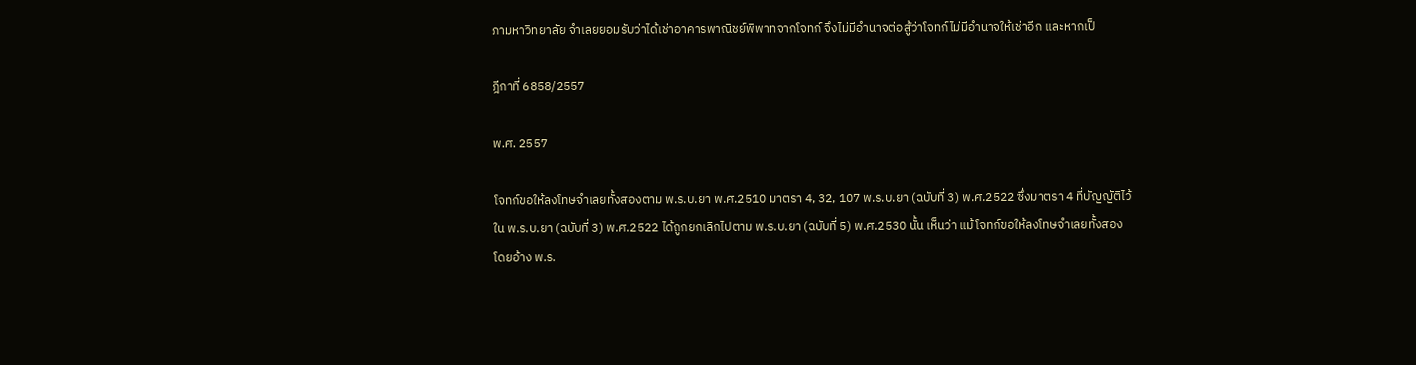ภามหาวิทยาลัย จำเลยยอมรับว่าได้เช่าอาคารพาณิชย์พิพาทจากโจทก์ จึงไม่มีอำนาจต่อสู้ว่าโจทก์ไม่มีอำนาจให้เช่าอีก และหากเป็

ฎีกาที่ 6858/2557

พ.ศ. 2557

โจทก์ขอให้ลงโทษจำเลยทั้งสองตาม พ.ร.บ.ยา พ.ศ.2510 มาตรา 4, 32, 107 พ.ร.บ.ยา (ฉบับที่ 3) พ.ศ.2522 ซึ่งมาตรา 4 ที่บัญญัติไว้ใน พ.ร.บ.ยา (ฉบับที่ 3) พ.ศ.2522 ได้ถูกยกเลิกไปตาม พ.ร.บ.ยา (ฉบับที่ 5) พ.ศ.2530 นั้น เห็นว่า แม้โจทก์ขอให้ลงโทษจำเลยทั้งสองโดยอ้าง พ.ร.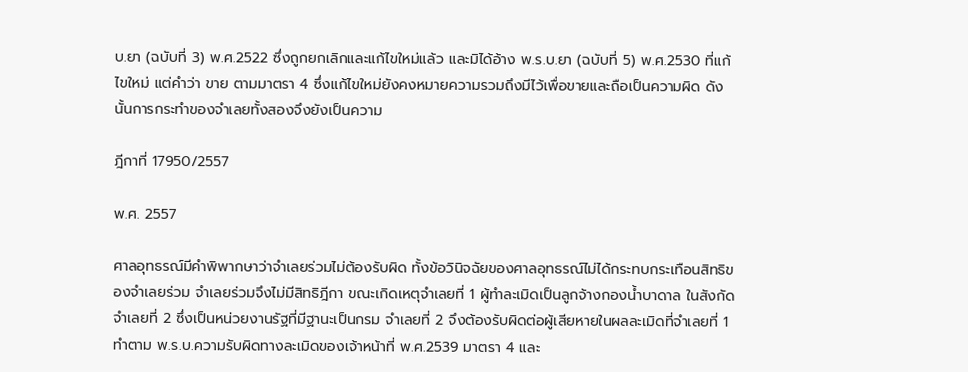บ.ยา (ฉบับที่ 3) พ.ศ.2522 ซึ่งถูกยกเลิกและแก้ไขใหม่แล้ว และมิได้อ้าง พ.ร.บ.ยา (ฉบับที่ 5) พ.ศ.2530 ที่แก้ไขใหม่ แต่คำว่า ขาย ตามมาตรา 4 ซึ่งแก้ไขใหม่ยังคงหมายความรวมถึงมีไว้เพื่อขายและถือเป็นความผิด ดังนั้นการกระทำของจำเลยทั้งสองจึงยังเป็นความ

ฎีกาที่ 17950/2557

พ.ศ. 2557

ศาลอุทธรณ์มีคำพิพากษาว่าจำเลยร่วมไม่ต้องรับผิด ทั้งข้อวินิจฉัยของศาลอุทธรณ์ไม่ได้กระทบกระเทือนสิทธิของจำเลยร่วม จำเลยร่วมจึงไม่มีสิทธิฎีกา ขณะเกิดเหตุจำเลยที่ 1 ผู้ทำละเมิดเป็นลูกจ้างกองน้ำบาดาล ในสังกัดจำเลยที่ 2 ซึ่งเป็นหน่วยงานรัฐที่มีฐานะเป็นกรม จำเลยที่ 2 จึงต้องรับผิดต่อผู้เสียหายในผลละเมิดที่จำเลยที่ 1 ทำตาม พ.ร.บ.ความรับผิดทางละเมิดของเจ้าหน้าที่ พ.ศ.2539 มาตรา 4 และ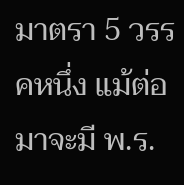มาตรา 5 วรรคหนึ่ง แม้ต่อมาจะมี พ.ร.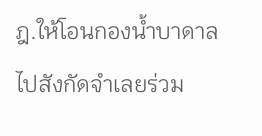ฎ.ให้โอนกองน้ำบาดาลไปสังกัดจำเลยร่วม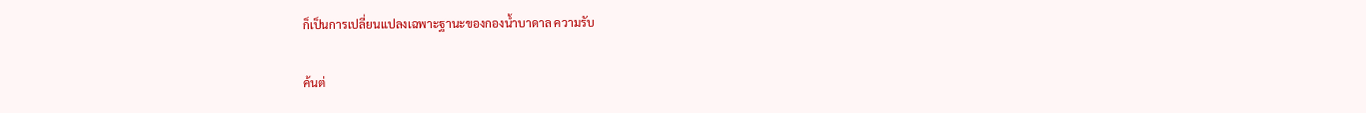ก็เป็นการเปลี่ยนแปลงเฉพาะฐานะของกองน้ำบาดาล ความรับ

ค้นต่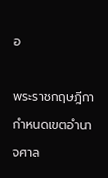อ

พระราชกฤษฎีกากำหนดเขตอำนาจศาล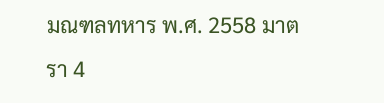มณฑลทหาร พ.ศ. 2558 มาตรา 4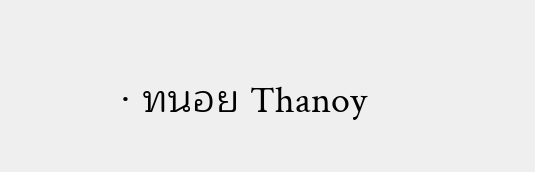· ทนอย Thanoy